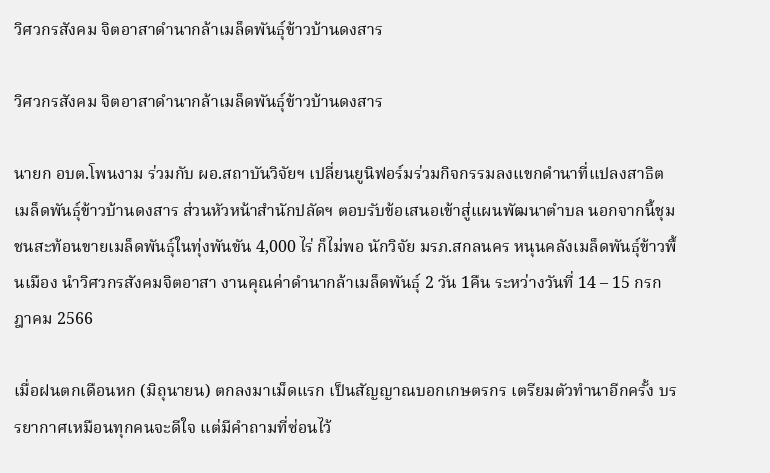วิศวกรสังคม จิตอาสาดำนากล้าเมล็ดพันธุ์ข้าวบ้านดงสาร

วิศวกรสังคม จิตอาสาดำนากล้าเมล็ดพันธุ์ข้าวบ้านดงสาร

นายก อบต.โพนงาม ร่วมกับ ผอ.สถาบันวิจัยฯ เปลี่ยนยูนิฟอร์มร่วมกิจกรรมลงแขกดำนาที่แปลงสาธิตเมล็ดพันธุ์ข้าวบ้านดงสาร ส่วนหัวหน้าสำนักปลัดฯ ตอบรับข้อเสนอเข้าสู่แผนพัฒนาตำบล นอกจากนี้ชุมชนสะท้อนขายเมล็ดพันธุ์ในทุ่งพันขัน 4,000 ไร่ ก็ไม่พอ นักวิจัย มรภ.สกลนคร หนุนคลังเมล็ดพันธุ์ข้าวพื้นเมือง นำวิศวกรสังคมจิตอาสา งานคุณค่าดำนากล้าเมล็ดพันธุ์ 2 วัน 1คืน ระหว่างวันที่ 14 – 15 กรกฎาคม 2566

เมื่อฝนตกเดือนหก (มิถุนายน) ตกลงมาเม็ดแรก เป็นสัญญาณบอกเกษตรกร เตรียมตัวทำนาอีกครั้ง บรรยากาศเหมือนทุกคนจะดีใจ แต่มีคำถามที่ซ่อนไว้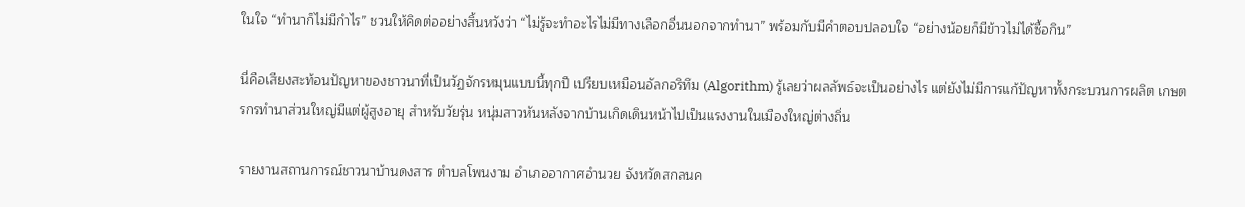ในใจ “ทำนาก็ไม่มีกำไร” ชวนให้คิดต่ออย่างสิ้นหวังว่า “ไม่รู้จะทำอะไรไม่มีทางเลือกอื่นนอกจากทำนา” พร้อมกับมีคำตอบปลอบใจ “อย่างน้อยก็มีข้าวไม่ได้ซื้อกิน”

นี่คือเสียงสะท้อนปัญหาของชาวนาที่เป็นวัฏจักรหมุนแบบนี้ทุกปี เปรียบเหมือนอัลกอริทึม (Algorithm) รู้เลยว่าผลลัพธ์จะเป็นอย่างไร แต่ยังไม่มีการแก้ปัญหาทั้งกระบวนการผลิต เกษตรกรทำนาส่วนใหญ่มีแต่ผู้สูงอายุ สำหรับวัยรุ่น หนุ่มสาวหันหลังจากบ้านเกิดเดินหน้าไปเป็นแรงงานในเมืองใหญ่ต่างถิ่น

รายงานสถานการณ์ชาวนาบ้านดงสาร ตำบลโพนงาม อำเภออากาศอำนวย จังหวัดสกลนค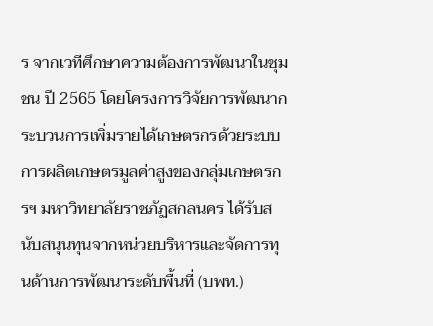ร จากเวทีศึกษาความต้องการพัฒนาในชุมชน ปี 2565 โดยโครงการวิจัยการพัฒนากระบวนการเพิ่มรายได้เกษตรกรด้วยระบบการผลิตเกษตรมูลค่าสูงของกลุ่มเกษตรกรฯ มหาวิทยาลัยราชภัฏสกลนคร ได้รับสนับสนุนทุนจากหน่วยบริหารและจัดการทุนด้านการพัฒนาระดับพื้นที่ (บพท.)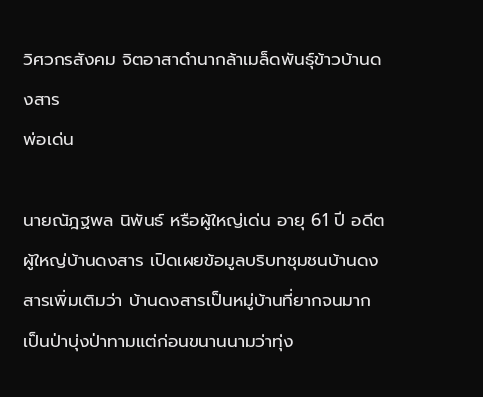วิศวกรสังคม จิตอาสาดำนากล้าเมล็ดพันธุ์ข้าวบ้านดงสาร
พ่อเด่น

นายณัฎฐพล นิพันธ์ หรือผู้ใหญ่เด่น อายุ 61 ปี อดีตผู้ใหญ่บ้านดงสาร เปิดเผยข้อมูลบริบทชุมชนบ้านดงสารเพิ่มเติมว่า บ้านดงสารเป็นหมู่บ้านที่ยากจนมาก เป็นป่าบุ่งป่าทามแต่ก่อนขนานนามว่าทุ่ง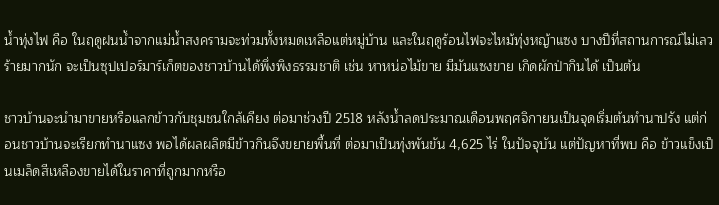น้ำทุ่งไฟ คือ ในฤดูฝนน้ำจากแม่น้ำสงครามจะท่วมทั้งหมดเหลือแต่หมู่บ้าน และในฤดูร้อนไฟจะไหม้ทุ่งหญ้าแซง บางปีที่สถานการณ์ไม่เลวร้ายมากนัก จะเป็นซุปเปอร์มาร์เก็ตของชาวบ้านได้พึ่งพิงธรรมชาติ เช่น หาหน่อไม้ขาย มีมันแซงขาย เกิดผักป่ากินได้ เป็นต้น

ชาวบ้านจะนำมาขายหรือแลกข้าวกับชุมชนใกล้เคียง ต่อมาช่วงปี 2518 หลังน้ำลดประมาณเดือนพฤศจิกายนเป็นจุดเริ่มต้นทำนาปรัง แต่ก่อนชาวบ้านจะเรียกทำนาแซง พอได้ผลผลิตมีข้าวกินจึงขยายพื้นที่ ต่อมาเป็นทุ่งพันขัน 4,625 ไร่ ในปัจจุบัน แต่ปัญหาที่พบ คือ ข้าวแข็งเป็นเมล็ดสีเหลืองขายได้ในราคาที่ถูกมากหรือ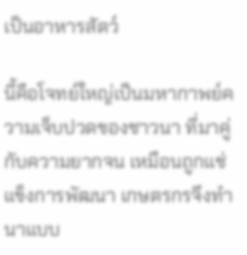เป็นอาหารสัตว์

นี้คือโจทย์ใหญ่เป็นมหากาพย์ความเจ็บปวดของชาวนา ที่มาคู่กับความยากจน เหมือนถูกแช่แข็งการพัฒนา เกษตรกรจึงทำนาแบบ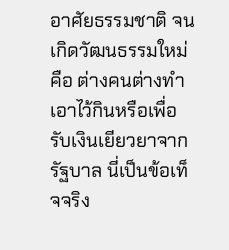อาศัยธรรมชาติ จนเกิดวัฒนธรรมใหม่ คือ ต่างคนต่างทำเอาไว้กินหรือเพื่อรับเงินเยียวยาจากรัฐบาล นี่เป็นข้อเท็จจริง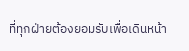ที่ทุกฝ่ายต้องยอมรับเพื่อเดินหน้า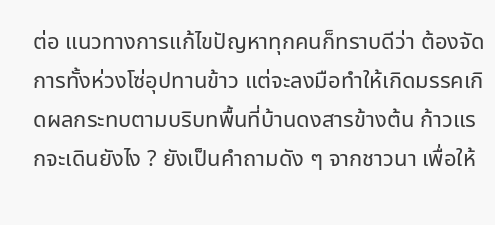ต่อ แนวทางการแก้ไขปัญหาทุกคนก็ทราบดีว่า ต้องจัดการทั้งห่วงโซ่อุปทานข้าว แต่จะลงมือทำให้เกิดมรรคเกิดผลกระทบตามบริบทพื้นที่บ้านดงสารข้างต้น ก้าวแรกจะเดินยังไง ? ยังเป็นคำถามดัง ๆ จากชาวนา เพื่อให้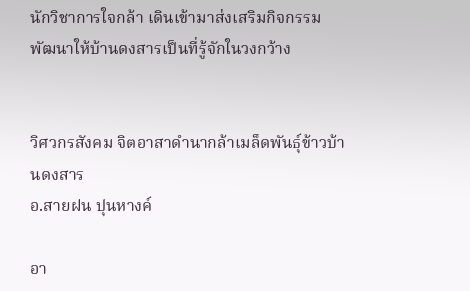นักวิชาการใจกล้า เดินเข้ามาส่งเสริมกิจกรรมพัฒนาให้บ้านดงสารเป็นที่รู้จักในวงกว้าง


วิศวกรสังคม จิตอาสาดำนากล้าเมล็ดพันธุ์ข้าวบ้านดงสาร
อ.สายฝน ปุนหางค์

อา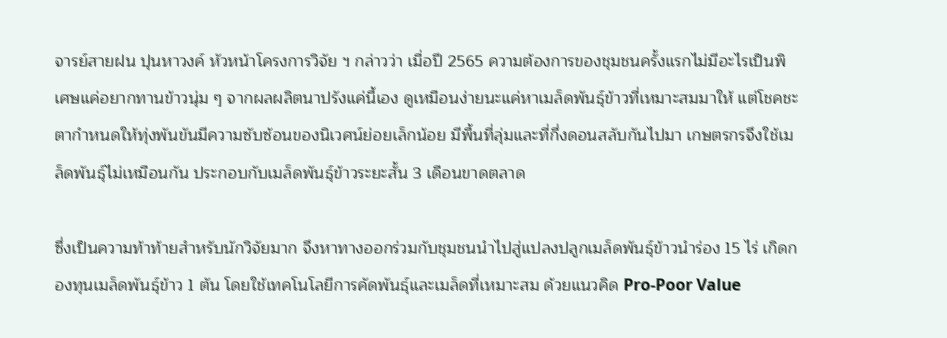จารย์สายฝน ปุนหาวงค์ หัวหน้าโครงการวิจัย ฯ กล่าวว่า เมื่อปี 2565 ความต้องการของชุมชนครั้งแรกไม่มีอะไรเป็นพิเศษแค่อยากทานข้าวนุ่ม ๆ จากผลผลิตนาปรังแค่นี้เอง ดูเหมือนง่ายนะแค่หาเมล็ดพันธุ์ข้าวที่เหมาะสมมาให้ แต่โชคชะตากำหนดให้ทุ่งพันขันมีความซับซ้อนของนิเวศน์ย่อยเล็กน้อย มีพื้นที่ลุ่มและที่กึ่งดอนสลับกันไปมา เกษตรกรจึงใช้เมล็ดพันธุ์ไม่เหมือนกัน ประกอบกับเมล็ดพันธุ์ข้าวระยะสั้น 3 เดือนขาดตลาด

ซึ่งเป็นความท้าท้ายสำหรับนักวิจัยมาก จึงหาทางออกร่วมกับชุมชนนำไปสู่แปลงปลูกเมล็ดพันธุ์ข้าวนำร่อง 15 ไร่ เกิดกองทุนเมล็ดพันธุ์ข้าว 1 ตัน โดยใช้เทคโนโลยีการคัดพันธุ์และเมล็ดที่เหมาะสม ด้วยแนวคิด Pro-Poor Value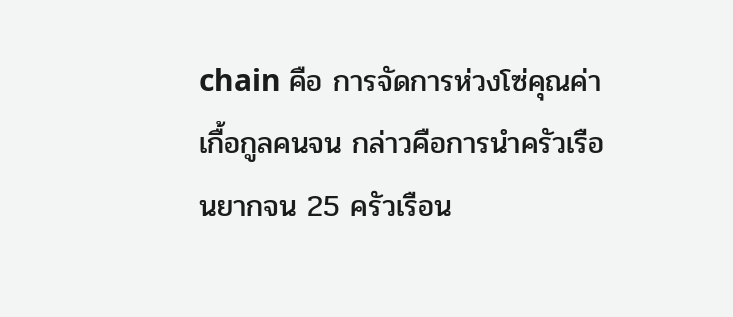chain คือ การจัดการห่วงโซ่คุณค่าเกื้อกูลคนจน กล่าวคือการนำครัวเรือนยากจน 25 ครัวเรือน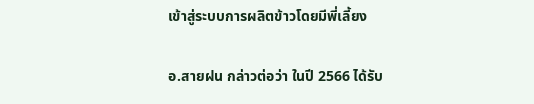เข้าสู่ระบบการผลิตข้าวโดยมีพี่เลี้ยง

อ.สายฝน กล่าวต่อว่า ในปี 2566 ได้รับ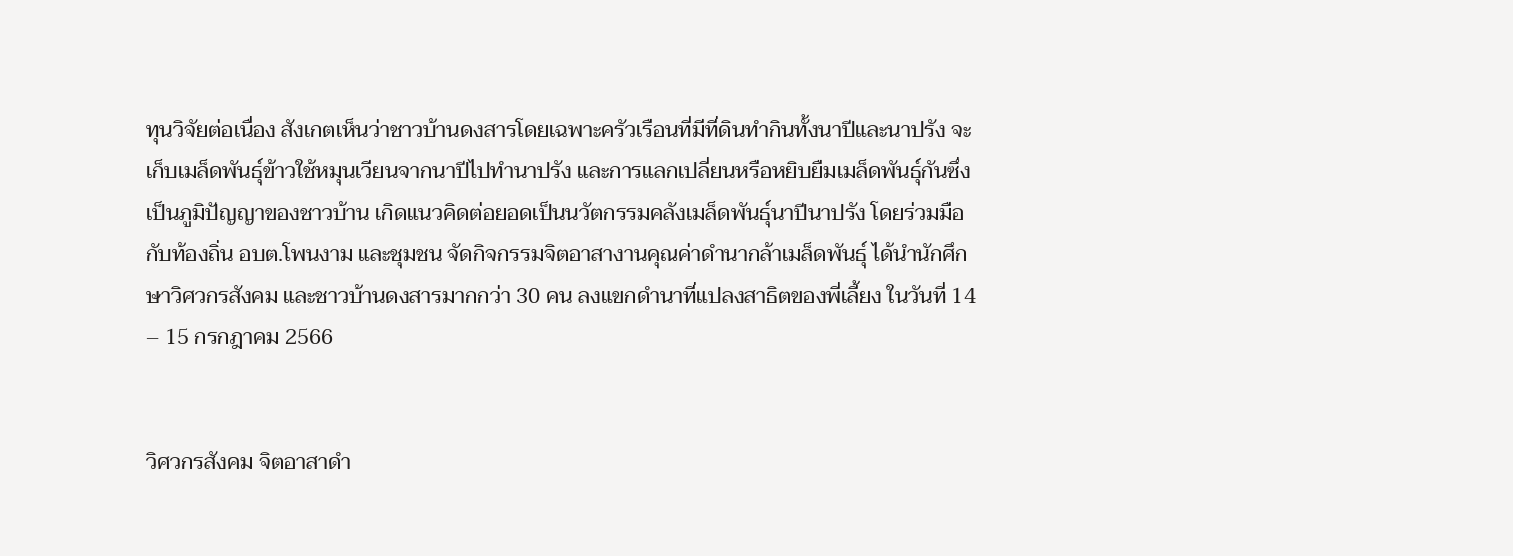ทุนวิจัยต่อเนื่อง สังเกตเห็นว่าชาวบ้านดงสารโดยเฉพาะครัวเรือนที่มีที่ดินทำกินทั้งนาปีและนาปรัง จะเก็บเมล็ดพันธุ์ข้าวใช้หมุนเวียนจากนาปีไปทำนาปรัง และการแลกเปลี่ยนหรือหยิบยืมเมล็ดพันธุ์กันซึ่งเป็นภูมิปัญญาของชาวบ้าน เกิดแนวคิดต่อยอดเป็นนวัตกรรมคลังเมล็ดพันธุ์นาปีนาปรัง โดยร่วมมือกับท้องถิ่น อบต.โพนงาม และชุมชน จัดกิจกรรมจิตอาสางานคุณค่าดำนากล้าเมล็ดพันธุ์ ได้นำนักศึกษาวิศวกรสังคม และชาวบ้านดงสารมากกว่า 30 คน ลงแขกดำนาที่แปลงสาธิตของพี่เลี้ยง ในวันที่ 14 – 15 กรกฎาคม 2566


วิศวกรสังคม จิตอาสาดำ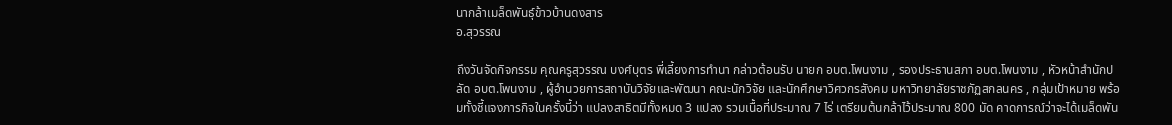นากล้าเมล็ดพันธุ์ข้าวบ้านดงสาร
อ.สุวรรณ

ถึงวันจัดกิจกรรม คุณครูสุวรรณ บงศ์บุตร พี่เลี้ยงการทำนา กล่าวต้อนรับ นายก อบต.โพนงาม , รองประธานสภา อบต.โพนงาม , หัวหน้าสำนักปลัด อบต.โพนงาม , ผู้อำนวยการสถาบันวิจัยและพัฒนา คณะนักวิจัย และนักศึกษาวิศวกรสังคม มหาวิทยาลัยราชภัฏสกลนคร , กลุ่มเป้าหมาย พร้อมทั้งชี้แจงภารกิจในครั้งนี้ว่า แปลงสาธิตมีทั้งหมด 3 แปลง รวมเนื้อที่ประมาณ 7 ไร่ เตรียมต้นกล้าไว้ประมาณ 800 มัด คาดการณ์ว่าจะได้เมล็ดพัน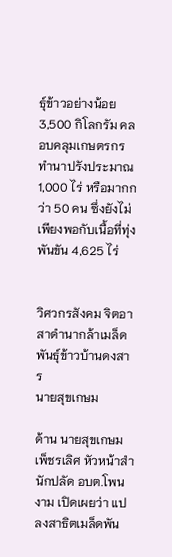ธุ์ข้าวอย่างน้อย 3,500 กิโลกรัม คลอบคลุมเกษตรกรทำนาปรังประมาณ 1,000 ไร่ หรือมากกว่า 50 คน ซึ่งยังไม่เพียงพอกับเนื้อที่ทุ่งพันขัน 4,625 ไร่


วิศวกรสังคม จิตอาสาดำนากล้าเมล็ดพันธุ์ข้าวบ้านดงสาร
นายสุขเกษม

ด้าน นายสุขเกษม เพ็ชรเลิศ หัวหน้าสำนักปลัด อบต.โพนงาม เปิดเผยว่า แปลงสาธิตเมล็ดพัน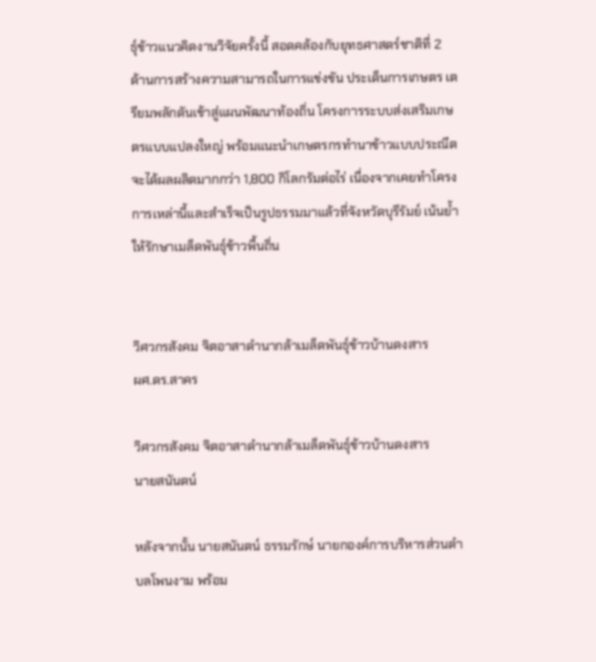ธุ์ข้าวแนวคิดงานวิจัยครั้งนี้ สอดคล้องกับยุทธศาสตร์ชาติที่ 2 ด้านการสร้างความสามารถในการแข่งขัน ประเด็นการเกษตร เตรียมพลักดันเข้าสู่แผนพัฒนาท้องถิ่น โครงการระบบส่งเสริมเกษตรแบบแปลงใหญ่ พร้อมแนะนำเกษตรกรทำนาข้าวแบบประณีตจะได้ผลผลิตมากกว่า 1,800 กิโลกรัมต่อไร่ เนื่องจากเคยทำโครงการเหล่านี้และสำเร็จเป็นรูปธรรมมาแล้วที่จังหวัดบุรีรัมย์ เน้นย้ำให้รักษาเมล็ดพันธุ์ข้าวพื้นถิ่น


วิศวกรสังคม จิตอาสาดำนากล้าเมล็ดพันธุ์ข้าวบ้านดงสาร
ผศ.ดร.สาคร

วิศวกรสังคม จิตอาสาดำนากล้าเมล็ดพันธุ์ข้าวบ้านดงสาร
นายสนันตน์

หลังจากนั้น นายสนันตน์ ธรรมรักษ์ นายกองค์การบริหารส่วนตำบลโพนงาม พร้อม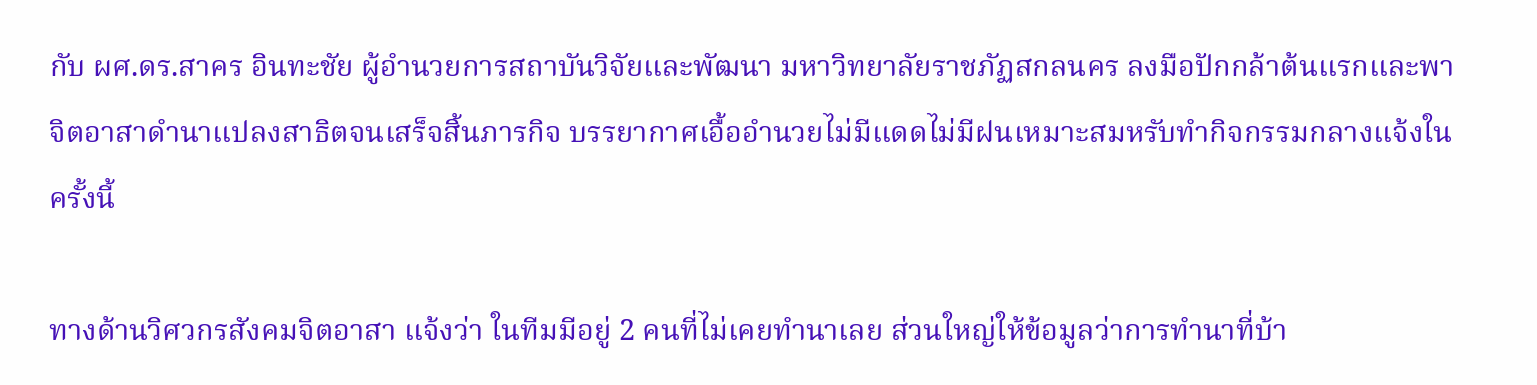กับ ผศ.ดร.สาคร อินทะชัย ผู้อำนวยการสถาบันวิจัยและพัฒนา มหาวิทยาลัยราชภัฏสกลนคร ลงมือปักกล้าต้นแรกและพาจิตอาสาดำนาแปลงสาธิตจนเสร็จสิ้นภารกิจ บรรยากาศเอื้ออำนวยไม่มีแดดไม่มีฝนเหมาะสมหรับทำกิจกรรมกลางแจ้งในครั้งนี้

ทางด้านวิศวกรสังคมจิตอาสา แจ้งว่า ในทีมมีอยู่ 2 คนที่ไม่เคยทำนาเลย ส่วนใหญ่ให้ข้อมูลว่าการทำนาที่บ้า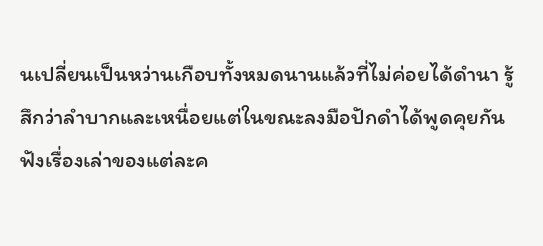นเปลี่ยนเป็นหว่านเกือบทั้งหมดนานแล้วที่ไม่ค่อยได้ดำนา รู้สึกว่าลำบากและเหนื่อยแต่ในขณะลงมือปักดำได้พูดคุยกันฟังเรื่องเล่าของแต่ละค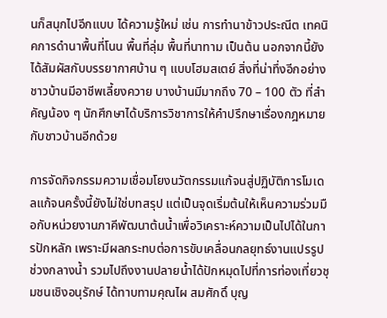นก็สนุกไปอีกแบบ ได้ความรู้ใหม่ เช่น การทำนาข้าวประณีต เทคนิคการดำนาพื้นที่โนน พื้นที่ลุ่ม พื้นที่นาทาม เป็นต้น นอกจากนี้ยังได้สัมผัสกับบรรยากาศบ้าน ๆ แบบโฮมสเตย์ สิ่งที่น่าทึ่งอีกอย่างชาวบ้านมีอาชีพเลี้ยงควาย บางบ้านมีมากถึง 70 – 100 ตัว ที่สำคัญน้อง ๆ นักศึกษาได้บริการวิชาการให้คำปรึกษาเรื่องกฎหมายกับชาวบ้านอีกด้วย

การจัดกิจกรรมความเชื่อมโยงนวัตกรรมแก้จนสู่ปฏิบัติการโมเดลแก้จนครั้งนี้ยังไม่ใช่บทสรุป แต่เป็นจุดเริ่มต้นให้เห็นความร่วมมือกับหน่วยงานภาคีพัฒนาต้นน้ำเพื่อวิเคราะห์ความเป็นไปได้ในการปักหลัก เพราะมีผลกระทบต่อการขับเคลื่อนกลยุทธ์งานแปรรูปช่วงกลางน้ำ รวมไปถึงงานปลายน้ำได้ปักหมุดไปที่การท่องเที่ยวชุมชนเชิงอนุรักษ์ ได้ทาบทามคุณไผ สมศักดิ์ บุญ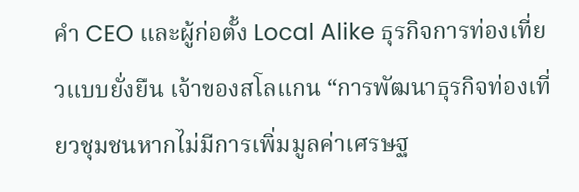คำ CEO และผู้ก่อตั้ง Local Alike ธุรกิจการท่องเที่ยวแบบยั่งยืน เจ้าของสโลแกน “การพัฒนาธุรกิจท่องเที่ยวชุมชนหากไม่มีการเพิ่มมูลค่าเศรษฐ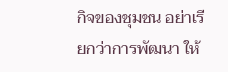กิจของชุมชน อย่าเรียกว่าการพัฒนา ให้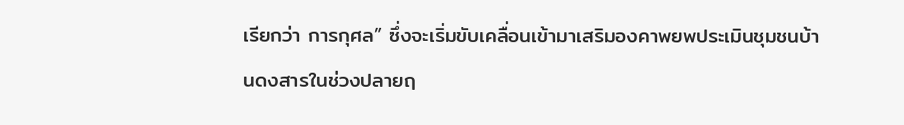เรียกว่า การกุศล” ซึ่งจะเริ่มขับเคลื่อนเข้ามาเสริมองคาพยพประเมินชุมชนบ้านดงสารในช่วงปลายฤ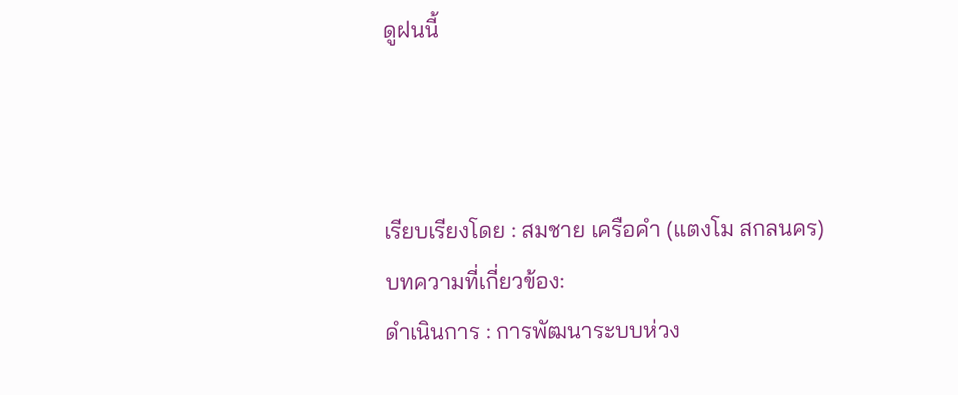ดูฝนนี้



เรียบเรียงโดย : สมชาย เครือคำ (แตงโม สกลนคร)
บทความที่เกี่ยวข้อง:
ดำเนินการ : การพัฒนาระบบห่วง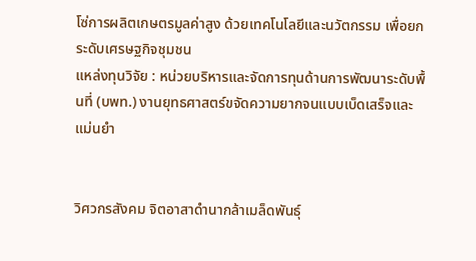โซ่การผลิตเกษตรมูลค่าสูง ด้วยเทคโนโลยีและนวัตกรรม เพื่อยกระดับเศรษฐกิจชุมชน
แหล่งทุนวิจัย : หน่วยบริหารและจัดการทุนด้านการพัฒนาระดับพื้นที่ (บพท.) งานยุทธศาสตร์ขจัดความยากจนแบบเบ็ดเสร็จและแม่นยำ


วิศวกรสังคม จิตอาสาดำนากล้าเมล็ดพันธุ์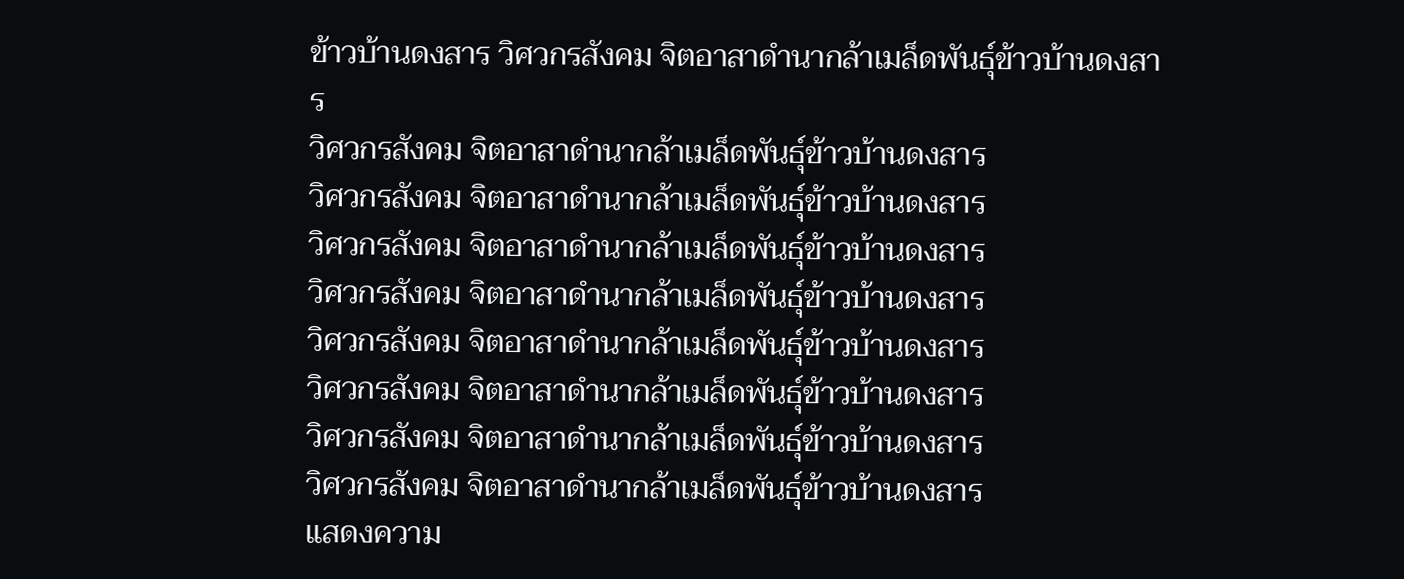ข้าวบ้านดงสาร วิศวกรสังคม จิตอาสาดำนากล้าเมล็ดพันธุ์ข้าวบ้านดงสาร
วิศวกรสังคม จิตอาสาดำนากล้าเมล็ดพันธุ์ข้าวบ้านดงสาร
วิศวกรสังคม จิตอาสาดำนากล้าเมล็ดพันธุ์ข้าวบ้านดงสาร
วิศวกรสังคม จิตอาสาดำนากล้าเมล็ดพันธุ์ข้าวบ้านดงสาร
วิศวกรสังคม จิตอาสาดำนากล้าเมล็ดพันธุ์ข้าวบ้านดงสาร
วิศวกรสังคม จิตอาสาดำนากล้าเมล็ดพันธุ์ข้าวบ้านดงสาร
วิศวกรสังคม จิตอาสาดำนากล้าเมล็ดพันธุ์ข้าวบ้านดงสาร
วิศวกรสังคม จิตอาสาดำนากล้าเมล็ดพันธุ์ข้าวบ้านดงสาร
วิศวกรสังคม จิตอาสาดำนากล้าเมล็ดพันธุ์ข้าวบ้านดงสาร
แสดงความ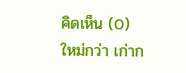คิดเห็น (0)
ใหม่กว่า เก่าก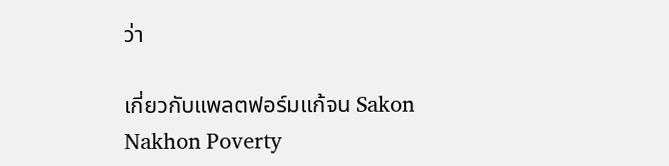ว่า

เกี่ยวกับแพลตฟอร์มแก้จน Sakon Nakhon Poverty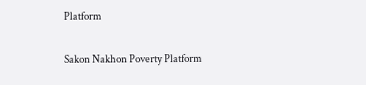Platform

Sakon Nakhon Poverty Platform